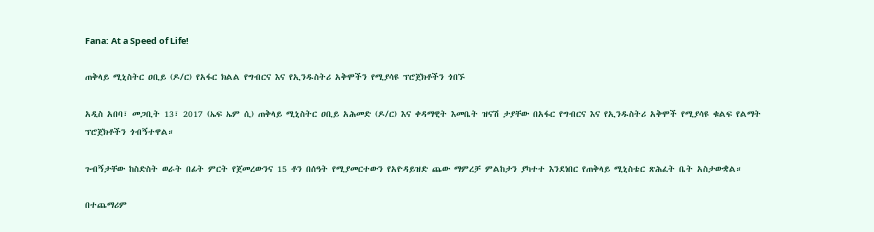Fana: At a Speed of Life!

ጠቅላይ ሚኒስትር ዐቢይ (ዶ/ር) የአፋር ክልል የግብርና እና የኢንዱስትሪ አቅሞችን የሚያሳዩ ፕሮጀክቶችን ጎበኙ

አዲስ አበባ፣ መጋቢት 13፣ 2017 (ኤፍ ኤም ሲ) ጠቅላይ ሚኒስትር ዐቢይ አሕመድ (ዶ/ር) እና ቀዳማዊት እመቤት ዝናሽ ታያቸው በአፋር የግብርና እና የኢንዱስትሪ አቅሞች የሚያሳዩ ቁልፍ የልማት ፕሮጀክቶችን ጎብኝተዋል።

ጉብኝታቸው ከስድስት ወራት በፊት ምርት የጀመረውንና 15 ቶን በሰዓት የሚያመርተውን የአዮዳይዝድ ጨው ማምረቻ ምልከታን ያካተተ እንደነበር የጠቅላይ ሚኒስቴር ጽሕፈት ቤት አስታውቋል።

በተጨማሪም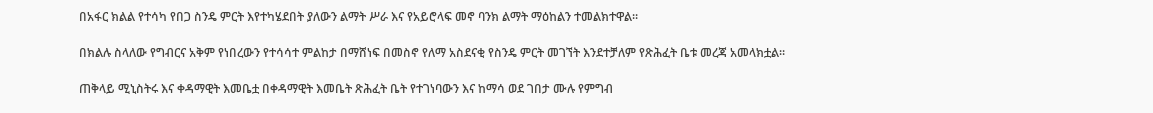በአፋር ክልል የተሳካ የበጋ ስንዴ ምርት እየተካሄደበት ያለውን ልማት ሥራ እና የአይሮላፍ መኖ ባንክ ልማት ማዕከልን ተመልክተዋል።

በክልሉ ስላለው የግብርና አቅም የነበረውን የተሳሳተ ምልከታ በማሸነፍ በመስኖ የለማ አስደናቂ የስንዴ ምርት መገኘት እንደተቻለም የጽሕፈት ቤቱ መረጃ አመላክቷል።

ጠቅላይ ሚኒስትሩ እና ቀዳማዊት እመቤቷ በቀዳማዊት እመቤት ጽሕፈት ቤት የተገነባውን እና ከማሳ ወደ ገበታ ሙሉ የምግብ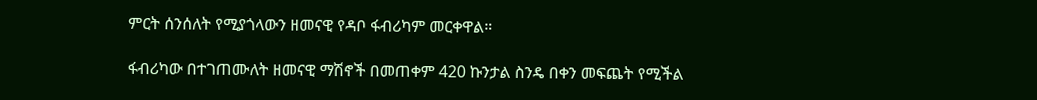ምርት ሰንሰለት የሚያጎላውን ዘመናዊ የዳቦ ፋብሪካም መርቀዋል።

ፋብሪካው በተገጠሙለት ዘመናዊ ማሽኖች በመጠቀም 420 ኩንታል ስንዴ በቀን መፍጨት የሚችል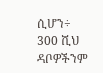ሲሆን÷ 300 ሺህ ዳቦዎችንም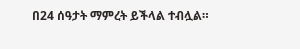በ24 ሰዓታት ማምረት ይችላል ተብሏል።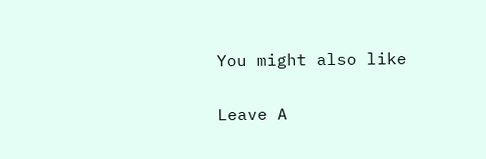You might also like

Leave A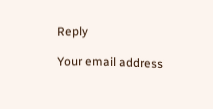Reply

Your email address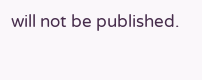will not be published.